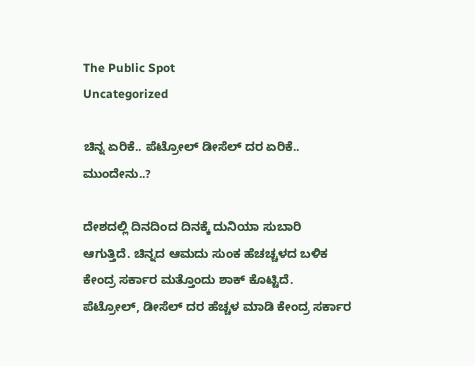The Public Spot
Uncategorized

ಚಿನ್ನ ಏರಿಕೆ.. ಪೆಟ್ರೋಲ್ ಡೀಸೆಲ್ ದರ ಏರಿಕೆ.. ಮುಂದೇನು..?

ದೇಶದಲ್ಲಿ ದಿನದಿಂದ ದಿನಕ್ಕೆ ದುನಿಯಾ ಸುಬಾರಿ ಆಗುತ್ತಿದೆ. ಚಿನ್ನದ ಆಮದು ಸುಂಕ ಹೆಚಚ್ಚಳದ ಬಳಿಕ ಕೇಂದ್ರ ಸರ್ಕಾರ ಮತ್ತೊಂದು ಶಾಕ್ ಕೊಟ್ಟಿದೆ. ಪೆಟ್ರೋಲ್, ಡೀಸೆಲ್ ದರ ಹೆಚ್ಚಳ ಮಾಡಿ ಕೇಂದ್ರ ಸರ್ಕಾರ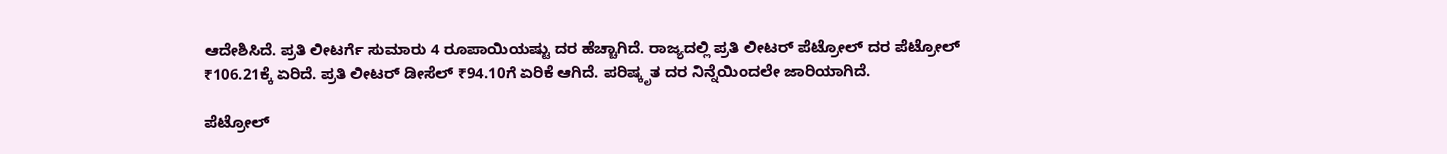ಆದೇಶಿಸಿದೆ. ಪ್ರತಿ ಲೀಟರ್ಗೆ ಸುಮಾರು 4 ರೂಪಾಯಿಯಷ್ಟು ದರ ಹೆಚ್ಚಾಗಿದೆ. ರಾಜ್ಯದಲ್ಲಿ ಪ್ರತಿ ಲೀಟರ್ ಪೆಟ್ರೋಲ್ ದರ ಪೆಟ್ರೋಲ್ ₹106.21ಕ್ಕೆ ಏರಿದೆ. ಪ್ರತಿ ಲೀಟರ್ ಡೀಸೆಲ್ ₹94.10ಗೆ ಏರಿಕೆ ಆಗಿದೆ. ಪರಿಷ್ಕೃತ ದರ ನಿನ್ನೆಯಿಂದಲೇ ಜಾರಿಯಾಗಿದೆ.

ಪೆಟ್ರೋಲ್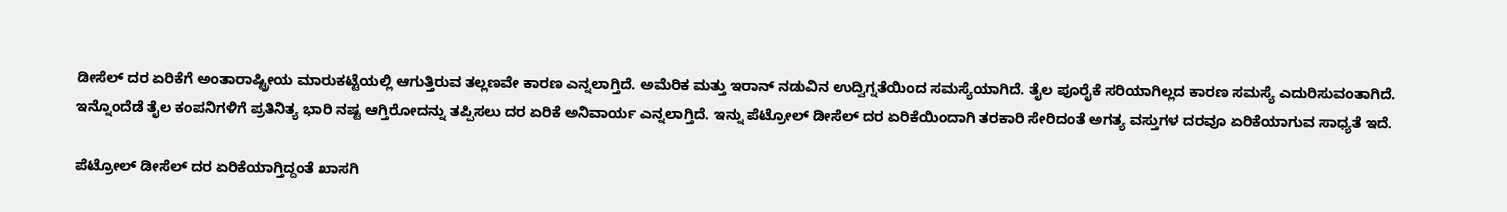ಡೀಸೆಲ್ ದರ ಏರಿಕೆಗೆ ಅಂತಾರಾಷ್ಟ್ರೀಯ ಮಾರುಕಟ್ಟೆಯಲ್ಲಿ ಆಗುತ್ತಿರುವ ತಲ್ಲಣವೇ ಕಾರಣ ಎನ್ನಲಾಗ್ತಿದೆ. ಅಮೆರಿಕ ಮತ್ತು ಇರಾನ್ ನಡುವಿನ ಉದ್ವಿಗ್ನತೆಯಿಂದ ಸಮಸ್ಯೆಯಾಗಿದೆ. ತೈಲ ಪೂರೈಕೆ ಸರಿಯಾಗಿಲ್ಲದ ಕಾರಣ ಸಮಸ್ಯೆ ಎದುರಿಸುವಂತಾಗಿದೆ. ಇನ್ನೊಂದೆಡೆ ತೈಲ ಕಂಪನಿಗಳಿಗೆ ಪ್ರತಿನಿತ್ಯ ಭಾರಿ ನಷ್ಟ ಆಗ್ತಿರೋದನ್ನು ತಪ್ಪಿಸಲು ದರ ಏರಿಕೆ ಅನಿವಾರ್ಯ ಎನ್ನಲಾಗ್ತಿದೆ. ಇನ್ನು ಪೆಟ್ರೋಲ್ ಡೀಸೆಲ್ ದರ ಏರಿಕೆಯಿಂದಾಗಿ ತರಕಾರಿ ಸೇರಿದಂತೆ ಅಗತ್ಯ ವಸ್ತುಗಳ ದರವೂ ಏರಿಕೆಯಾಗುವ ಸಾಧ್ಯತೆ ಇದೆ.

ಪೆಟ್ರೋಲ್‌ ಡೀಸೆಲ್‌ ದರ ಏರಿಕೆಯಾಗ್ತಿದ್ದಂತೆ ಖಾಸಗಿ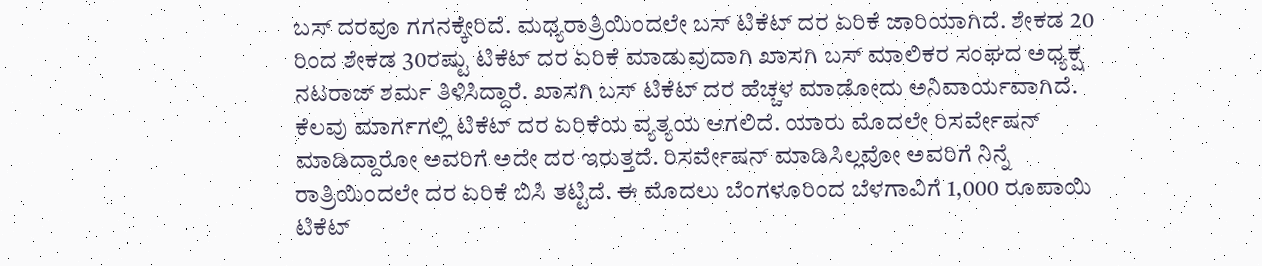ಬಸ್‌ ದರವೂ ಗಗನಕ್ಕೇರಿದೆ. ಮಧ್ಯರಾತ್ರಿಯಿಂದಲೇ ಬಸ್‌ ಟಿಕೆಟ್ ದರ ಏರಿಕೆ ಜಾರಿಯಾಗಿದೆ. ಶೇಕಡ 20 ರಿಂದ ಶೇಕಡ 30ರಷ್ಟು ಟಿಕೆಟ್ ದರ ಏರಿಕೆ ಮಾಡುವುದಾಗಿ ಖಾಸಗಿ ಬಸ್ ಮಾಲಿಕರ‌ ಸಂಘದ ಅಧ್ಯಕ್ಷ ನಟರಾಜ್ ಶರ್ಮ ತಿಳಿಸಿದ್ದಾರೆ. ಖಾಸಗಿ ಬಸ್ ಟಿಕೆಟ್ ದರ ಹೆಚ್ಚಳ ಮಾಡೋದು ಅನಿವಾರ್ಯವಾಗಿದೆ. ಕೆಲವು ಮಾರ್ಗಗಲ್ಲಿ ಟಿಕೆಟ್ ದರ ಏರಿಕೆಯ ವ್ಯತ್ಯಯ ಆಗಲಿದೆ. ಯಾರು ಮೊದಲೇ ರಿಸರ್ವೇಷನ್ ಮಾಡಿದ್ದಾರೋ ಅವರಿಗೆ ಅದೇ ದರ ಇರುತ್ತದೆ. ರಿಸರ್ವೇಷನ್ ಮಾಡಿಸಿಲ್ಲವೋ ಅವರಿಗೆ ನಿನ್ನೆ ರಾತ್ರಿಯಿಂದಲೇ ದರ ಏರಿಕೆ ಬಿಸಿ ತಟ್ಟಿದೆ. ಈ ಮೊದಲು ಬೆಂಗಳೂರಿಂದ ಬೆಳಗಾವಿಗೆ 1,000 ರೂಪಾಯಿ ಟಿಕೆಟ್‌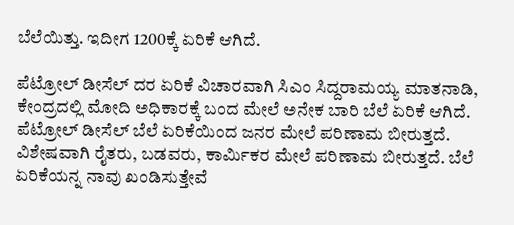ಬೆಲೆಯಿತ್ತು. ಇದೀಗ 1200ಕ್ಕೆ ಏರಿಕೆ ಆಗಿದೆ.

ಪೆಟ್ರೋಲ್ ಡೀಸೆಲ್ ದರ ಏರಿಕೆ ವಿಚಾರವಾಗಿ ಸಿಎಂ ಸಿದ್ದರಾಮಯ್ಯ ಮಾತನಾಡಿ, ಕೇಂದ್ರದಲ್ಲಿ ಮೋದಿ ಅಧಿಕಾರಕ್ಕೆ ಬಂದ ಮೇಲೆ ಅನೇಕ ಬಾರಿ ಬೆಲೆ ಏರಿಕೆ ಆಗಿದೆ. ಪೆಟ್ರೋಲ್ ಡೀಸೆಲ್ ಬೆಲೆ ಏರಿಕೆಯಿಂದ ಜನರ ಮೇಲೆ ಪರಿಣಾಮ ಬೀರುತ್ತದೆ. ವಿಶೇಷವಾಗಿ ರೈತರು, ಬಡವರು, ಕಾರ್ಮಿಕರ ಮೇಲೆ ಪರಿಣಾಮ ಬೀರುತ್ತದೆ. ಬೆಲೆ ಏರಿಕೆಯನ್ನ ನಾವು ಖಂಡಿಸುತ್ತೇವೆ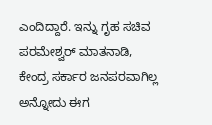ಎಂದಿದ್ದಾರೆ. ಇನ್ನು ಗೃಹ ಸಚಿವ ಪರಮೇಶ್ವರ್ ಮಾತನಾಡಿ, ಕೇಂದ್ರ ಸರ್ಕಾರ ಜನಪರವಾಗಿಲ್ಲ ಅನ್ನೋದು ಈಗ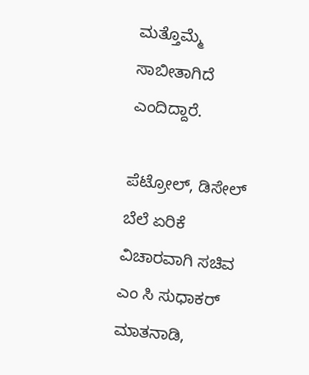ಮತ್ತೊಮ್ಮೆ ಸಾಬೀತಾಗಿದೆ ಎಂದಿದ್ದಾರೆ.

ಪೆಟ್ರೋಲ್, ಡಿಸೇಲ್ ಬೆಲೆ ಏರಿಕೆ ವಿಚಾರ‌ವಾಗಿ ಸಚಿವ ಎಂ ಸಿ ಸುಧಾಕರ್ ಮಾತನಾಡಿ,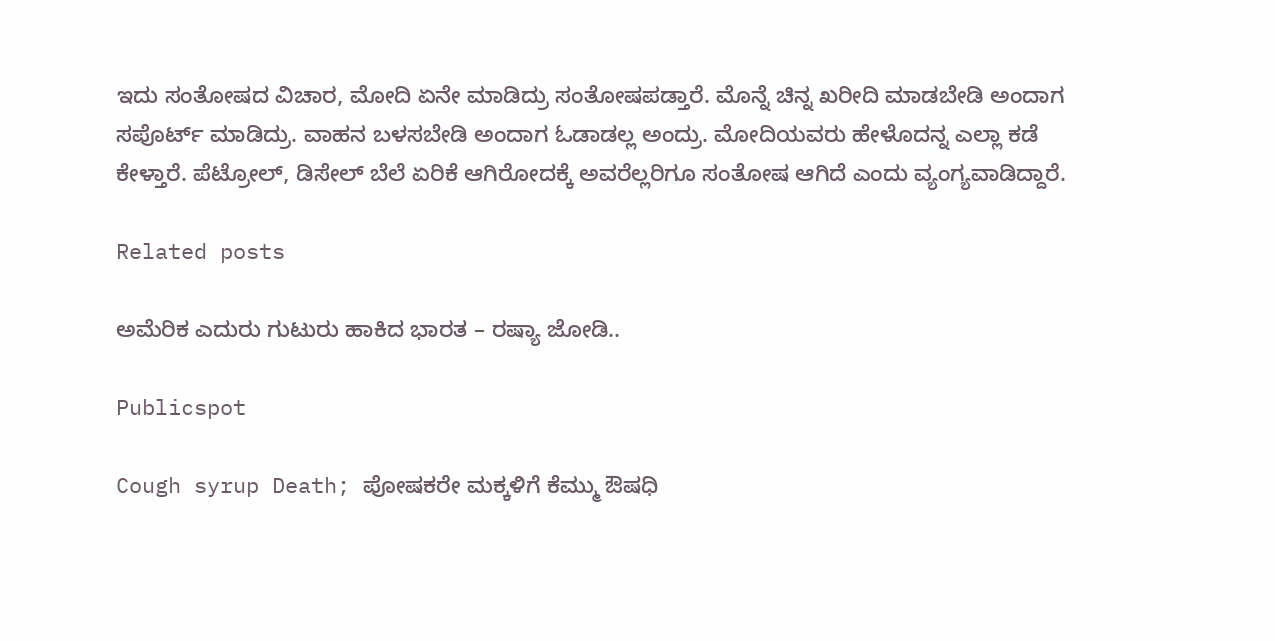ಇದು ಸಂತೋಷದ ವಿಚಾರ, ಮೋದಿ ಏನೇ ಮಾಡಿದ್ರು ಸಂತೋಷಪಡ್ತಾರೆ. ಮೊನ್ನೆ ಚಿನ್ನ ಖರೀದಿ ಮಾಡಬೇಡಿ ಅಂದಾಗ ಸಪೊರ್ಟ್ ಮಾಡಿದ್ರು. ವಾಹನ ಬಳಸಬೇಡಿ ಅಂದಾಗ ಓಡಾಡಲ್ಲ ಅಂದ್ರು. ಮೋದಿಯವರು ಹೇಳೊದನ್ನ ಎಲ್ಲಾ ಕಡೆ ಕೇಳ್ತಾರೆ. ಪೆಟ್ರೋಲ್, ಡಿಸೇಲ್ ಬೆಲೆ ಏರಿಕೆ ಆಗಿರೋದಕ್ಕೆ ಅವರೆಲ್ಲರಿಗೂ ಸಂತೋಷ ಆಗಿದೆ ಎಂದು ವ್ಯಂಗ್ಯವಾಡಿದ್ದಾರೆ.

Related posts

ಅಮೆರಿಕ ಎದುರು ಗುಟುರು ಹಾಕಿದ ಭಾರತ – ರಷ್ಯಾ ಜೋಡಿ..

Publicspot

Cough syrup Death; ಪೋಷಕರೇ ಮಕ್ಕಳಿಗೆ ಕೆಮ್ಮು ಔಷಧಿ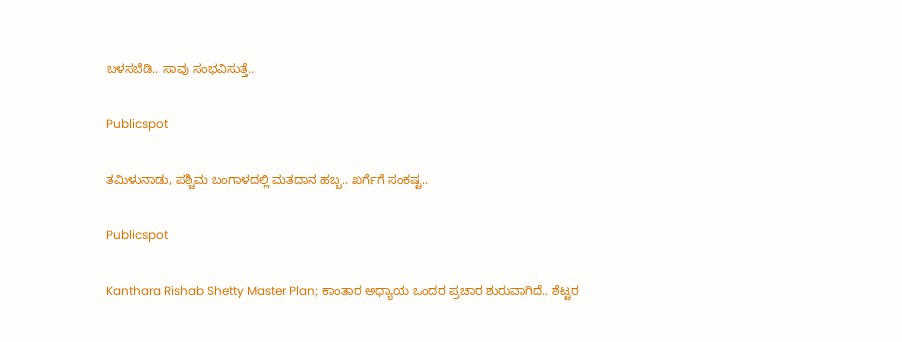ಬಳಸಬೆಡಿ.. ಸಾವು ಸಂಭವಿಸುತ್ತೆ..

Publicspot

ತಮಿಳುನಾಡು, ಪಶ್ಚಿಮ ಬಂಗಾಳದಲ್ಲಿ ಮತದಾನ ಹಬ್ಬ.. ಖರ್ಗೆಗೆ ಸಂಕಷ್ಟ..

Publicspot

Kanthara Rishab Shetty Master Plan; ಕಾಂತಾರ ಅಧ್ಯಾಯ ಒಂದರ ಪ್ರಚಾರ ಶುರುವಾಗಿದೆ.. ಶೆಟ್ಟರ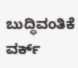ಬುದ್ಧಿವಂತಿಕೆ ವರ್ಕ್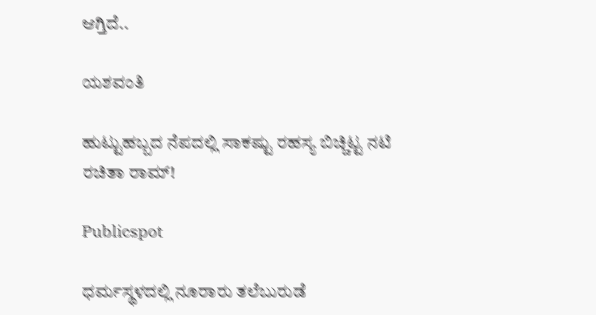ಆಗ್ತಿದೆ..

ಯಶವಂತಿ

ಹುಟ್ಟುಹಬ್ಬದ ನೆಪದಲ್ಲಿ ಸಾಕಷ್ಟು ರಹಸ್ಯ ಬಿಚ್ಚಿಟ್ಟ ನಟಿ ರಚಿತಾ ರಾಮ್!

Publicspot

ಧರ್ಮಸ್ಥಳದಲ್ಲಿ ನೂರಾರು ತಲೆಬುರುಡೆ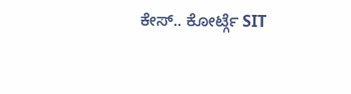ಕೇಸ್.. ಕೋರ್ಟ್ಗೆ SIT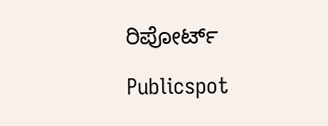ರಿಪೋರ್ಟ್

Publicspot